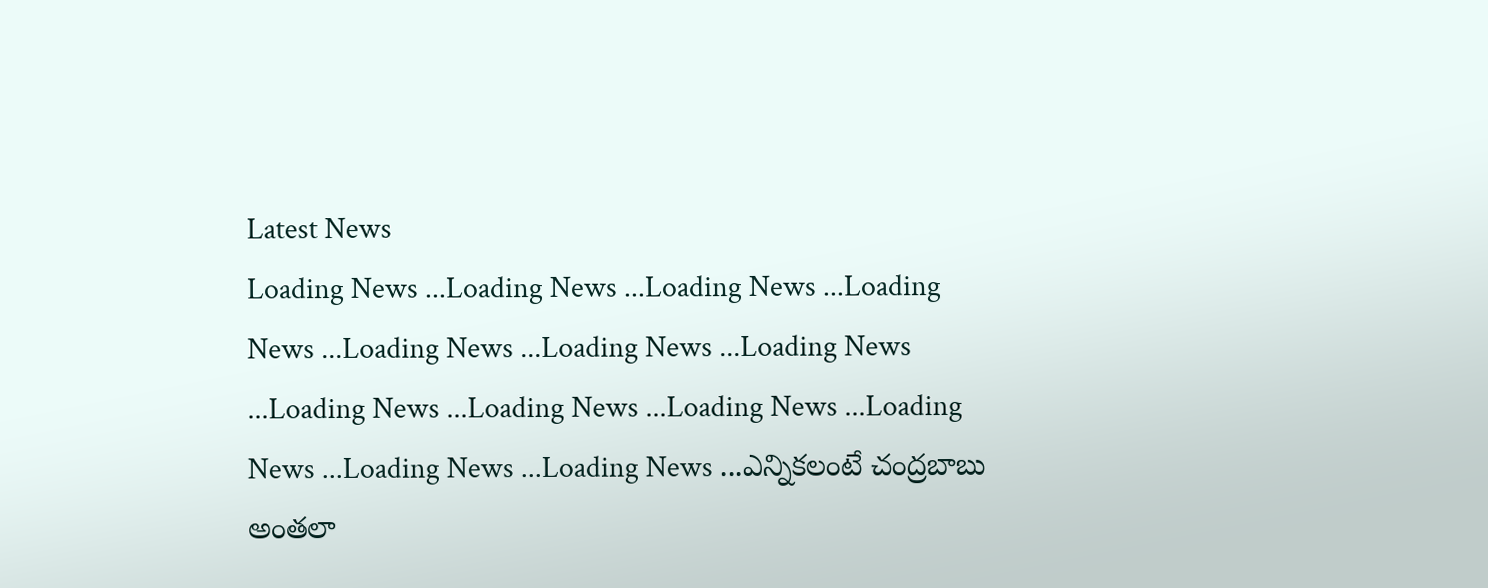Latest News
Loading News ...Loading News ...Loading News ...Loading News ...Loading News ...Loading News ...Loading News ...Loading News ...Loading News ...Loading News ...Loading News ...Loading News ...Loading News ...ఎన్నికలంటే చంద్రబాబు అంతలా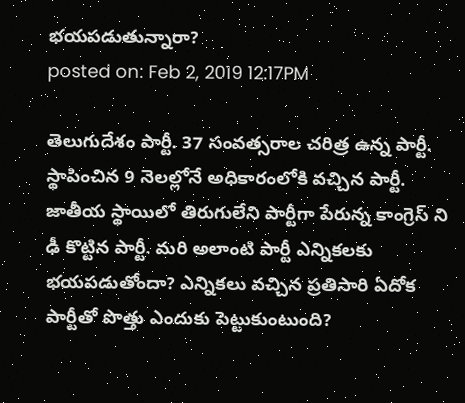భయపడుతున్నారా?
posted on: Feb 2, 2019 12:17PM

తెలుగుదేశం పార్టీ. 37 సంవత్సరాల చరిత్ర ఉన్న పార్టీ. స్థాపించిన 9 నెలల్లోనే అధికారంలోకి వచ్చిన పార్టీ. జాతీయ స్థాయిలో తిరుగులేని పార్టీగా పేరున్న కాంగ్రెస్ ని ఢీ కొట్టిన పార్టీ. మరి అలాంటి పార్టీ ఎన్నికలకు భయపడుతోందా? ఎన్నికలు వచ్చిన ప్రతిసారి ఏదోక పార్టీతో పొత్తు ఎందుకు పెట్టుకుంటుంది?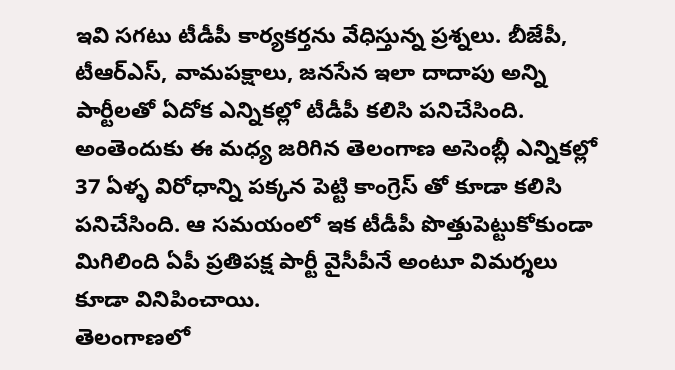ఇవి సగటు టీడీపీ కార్యకర్తను వేధిస్తున్న ప్రశ్నలు. బీజేపీ, టీఆర్ఎస్, వామపక్షాలు, జనసేన ఇలా దాదాపు అన్ని పార్టీలతో ఏదోక ఎన్నికల్లో టీడీపీ కలిసి పనిచేసింది. అంతెందుకు ఈ మధ్య జరిగిన తెలంగాణ అసెంబ్లీ ఎన్నికల్లో 37 ఏళ్ళ విరోధాన్ని పక్కన పెట్టి కాంగ్రెస్ తో కూడా కలిసి పనిచేసింది. ఆ సమయంలో ఇక టీడీపీ పొత్తుపెట్టుకోకుండా మిగిలింది ఏపీ ప్రతిపక్ష పార్టీ వైసీపీనే అంటూ విమర్శలు కూడా వినిపించాయి.
తెలంగాణలో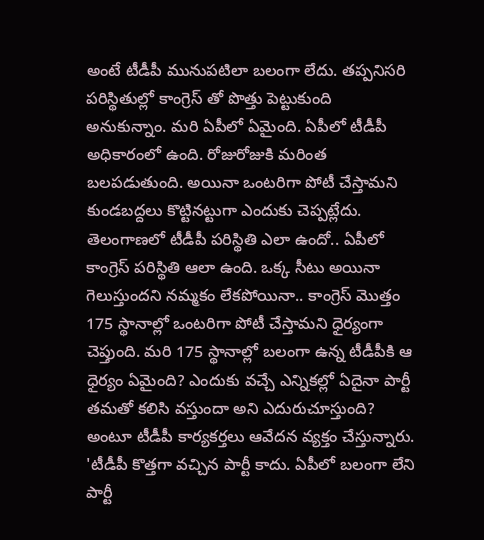అంటే టీడీపీ మునుపటిలా బలంగా లేదు. తప్పనిసరి పరిస్థితుల్లో కాంగ్రెస్ తో పొత్తు పెట్టుకుంది అనుకున్నాం. మరి ఏపీలో ఏమైంది. ఏపీలో టీడీపీ అధికారంలో ఉంది. రోజురోజుకి మరింత బలపడుతుంది. అయినా ఒంటరిగా పోటీ చేస్తామని కుండబద్దలు కొట్టినట్టుగా ఎందుకు చెప్పట్లేదు. తెలంగాణలో టీడీపీ పరిస్థితి ఎలా ఉందో.. ఏపీలో కాంగ్రెస్ పరిస్థితి ఆలా ఉంది. ఒక్క సీటు అయినా గెలుస్తుందని నమ్మకం లేకపోయినా.. కాంగ్రెస్ మొత్తం 175 స్థానాల్లో ఒంటరిగా పోటీ చేస్తామని ధైర్యంగా చెప్తుంది. మరి 175 స్థానాల్లో బలంగా ఉన్న టీడీపీకి ఆ ధైర్యం ఏమైంది? ఎందుకు వచ్చే ఎన్నికల్లో ఏదైనా పార్టీ తమతో కలిసి వస్తుందా అని ఎదురుచూస్తుంది? అంటూ టీడీపీ కార్యకర్తలు ఆవేదన వ్యక్తం చేస్తున్నారు. 'టీడీపీ కొత్తగా వచ్చిన పార్టీ కాదు. ఏపీలో బలంగా లేని పార్టీ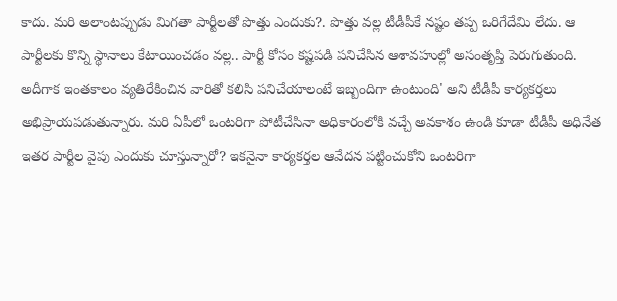కాదు. మరి అలాంటప్పుడు మిగతా పార్టీలతో పొత్తు ఎందుకు?. పొత్తు వల్ల టీడీపీకే నష్టం తప్ప ఒరిగేదేమి లేదు. ఆ పార్టీలకు కొన్ని స్థానాలు కేటాయించడం వల్ల.. పార్టీ కోసం కష్టపడి పనిచేసిన ఆశావహుల్లో అసంతృప్తి పెరుగుతుంది. అదీగాక ఇంతకాలం వ్యతిరేకించిన వారితో కలిసి పనిచేయాలంటే ఇబ్బందిగా ఉంటుంది' అని టీడీపీ కార్యకర్తలు అభిప్రాయపడుతున్నారు. మరి ఏపీలో ఒంటరిగా పోటీచేసినా అధికారంలోకి వచ్చే అవకాశం ఉండి కూడా టీడీపీ అధినేత ఇతర పార్టీల వైపు ఎందుకు చూస్తున్నారో? ఇకనైనా కార్యకర్తల ఆవేదన పట్టించుకోని ఒంటరిగా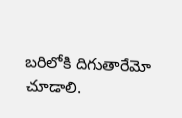బరిలోకి దిగుతారేమో చూడాలి.